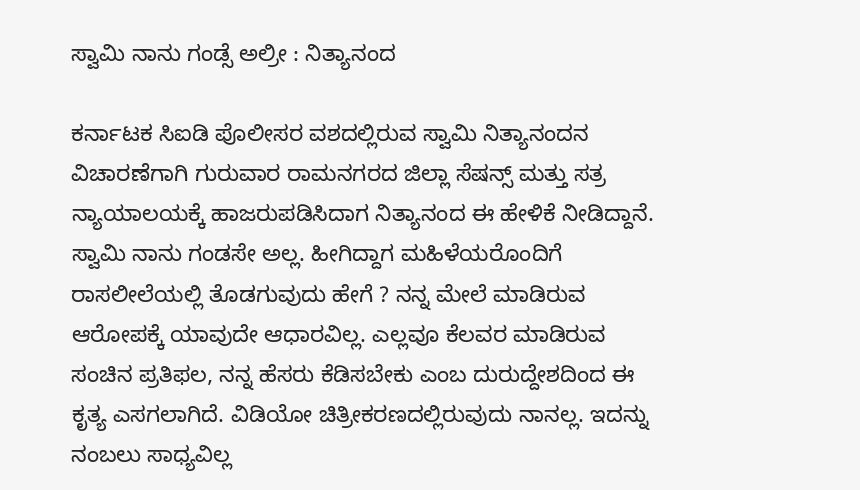ಸ್ವಾಮಿ ನಾನು ಗಂಡ್ಸೆ ಅಲ್ರೀ : ನಿತ್ಯಾನಂದ

ಕರ್ನಾಟಕ ಸಿಐಡಿ ಪೊಲೀಸರ ವಶದಲ್ಲಿರುವ ಸ್ವಾಮಿ ನಿತ್ಯಾನಂದನ ವಿಚಾರಣೆಗಾಗಿ ಗುರುವಾರ ರಾಮನಗರದ ಜಿಲ್ಲಾ ಸೆಷನ್ಸ್ ಮತ್ತು ಸತ್ರ ನ್ಯಾಯಾಲಯಕ್ಕೆ ಹಾಜರುಪಡಿಸಿದಾಗ ನಿತ್ಯಾನಂದ ಈ ಹೇಳಿಕೆ ನೀಡಿದ್ದಾನೆ. ಸ್ವಾಮಿ ನಾನು ಗಂಡಸೇ ಅಲ್ಲ. ಹೀಗಿದ್ದಾಗ ಮಹಿಳೆಯರೊಂದಿಗೆ ರಾಸಲೀಲೆಯಲ್ಲಿ ತೊಡಗುವುದು ಹೇಗೆ ? ನನ್ನ ಮೇಲೆ ಮಾಡಿರುವ ಆರೋಪಕ್ಕೆ ಯಾವುದೇ ಆಧಾರವಿಲ್ಲ. ಎಲ್ಲವೂ ಕೆಲವರ ಮಾಡಿರುವ ಸಂಚಿನ ಪ್ರತಿಫಲ, ನನ್ನ ಹೆಸರು ಕೆಡಿಸಬೇಕು ಎಂಬ ದುರುದ್ದೇಶದಿಂದ ಈ ಕೃತ್ಯ ಎಸಗಲಾಗಿದೆ. ವಿಡಿಯೋ ಚಿತ್ರೀಕರಣದಲ್ಲಿರುವುದು ನಾನಲ್ಲ. ಇದನ್ನು ನಂಬಲು ಸಾಧ್ಯವಿಲ್ಲ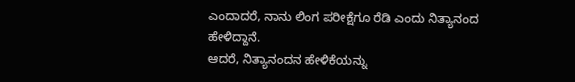ಎಂದಾದರೆ, ನಾನು ಲಿಂಗ ಪರೀಕ್ಷೆಗೂ ರೆಡಿ ಎಂದು ನಿತ್ಯಾನಂದ ಹೇಳಿದ್ದಾನೆ.
ಆದರೆ, ನಿತ್ಯಾನಂದನ ಹೇಳಿಕೆಯನ್ನು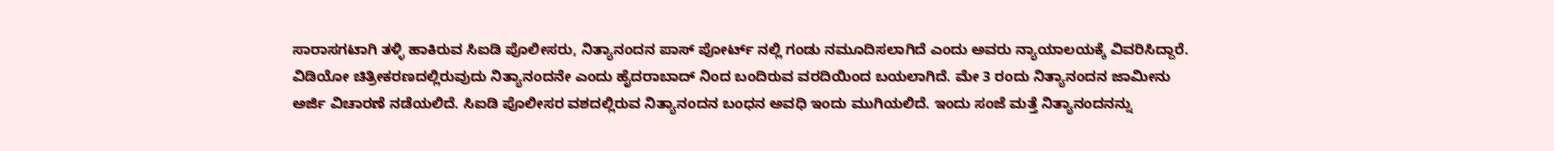ಸಾರಾಸಗಟಾಗಿ ತಳ್ಳಿ ಹಾಕಿರುವ ಸಿಐಡಿ ಪೊಲೀಸರು, ನಿತ್ಯಾನಂದನ ಪಾಸ್ ಪೋರ್ಟ್ ನಲ್ಲಿ ಗಂಡು ನಮೂದಿಸಲಾಗಿದೆ ಎಂದು ಅವರು ನ್ಯಾಯಾಲಯಕ್ಕೆ ವಿವರಿಸಿದ್ದಾರೆ. ವಿಡಿಯೋ ಚಿತ್ರೀಕರಣದಲ್ಲಿರುವುದು ನಿತ್ಯಾನಂದನೇ ಎಂದು ಹೈದರಾಬಾದ್ ನಿಂದ ಬಂದಿರುವ ವರದಿಯಿಂದ ಬಯಲಾಗಿದೆ. ಮೇ 3 ರಂದು ನಿತ್ಯಾನಂದನ ಜಾಮೀನು ಅರ್ಜಿ ವಿಚಾರಣೆ ನಡೆಯಲಿದೆ. ಸಿಐಡಿ ಪೊಲೀಸರ ವಶದಲ್ಲಿರುವ ನಿತ್ಯಾನಂದನ ಬಂಧನ ಅವಧಿ ಇಂದು ಮುಗಿಯಲಿದೆ. ಇಂದು ಸಂಜೆ ಮತ್ತೆ ನಿತ್ಯಾನಂದನನ್ನು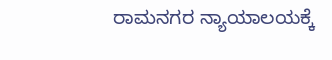ರಾಮನಗರ ನ್ಯಾಯಾಲಯಕ್ಕೆ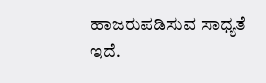ಹಾಜರುಪಡಿಸುವ ಸಾಧ್ಯತೆ ಇದೆ.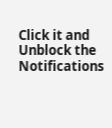Click it and Unblock the Notifications